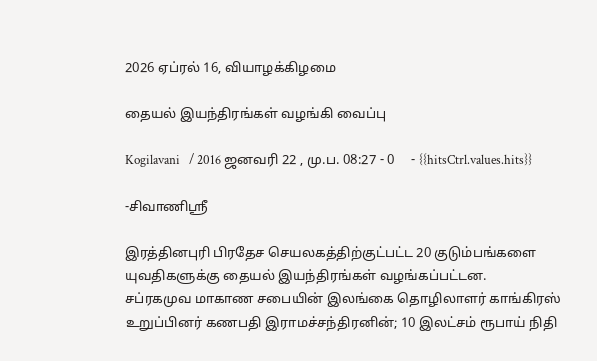2026 ஏப்ரல் 16, வியாழக்கிழமை

தையல் இயந்திரங்கள் வழங்கி வைப்பு

Kogilavani   / 2016 ஜனவரி 22 , மு.ப. 08:27 - 0     - {{hitsCtrl.values.hits}}

-சிவாணிஸ்ரீ

இரத்தினபுரி பிரதேச செயலகத்திற்குட்பட்ட 20 குடும்பங்களை யுவதிகளுக்கு தையல் இயந்திரங்கள் வழங்கப்பட்டன.
சப்ரகமுவ மாகாண சபையின் இலங்கை தொழிலாளர் காங்கிரஸ் உறுப்பினர் கணபதி இராமச்சந்திரனின்; 10 இலட்சம் ரூபாய் நிதி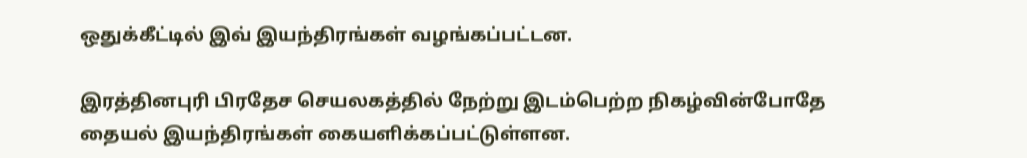ஒதுக்கீட்டில் இவ் இயந்திரங்கள் வழங்கப்பட்டன.

இரத்தினபுரி பிரதேச செயலகத்தில் நேற்று இடம்பெற்ற நிகழ்வின்போதே தையல் இயந்திரங்கள் கையளிக்கப்பட்டுள்ளன.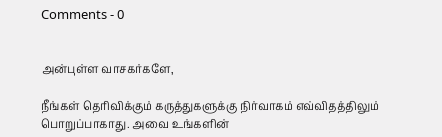Comments - 0


அன்புள்ள வாசகர்களே,

நீங்கள் தெரிவிக்கும் கருத்துகளுக்கு நிர்வாகம் எவ்விதத்திலும் பொறுப்பாகாது. அவை உங்களின்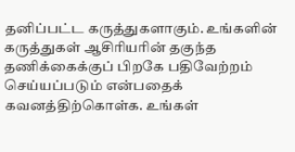தனிப்பட்ட கருத்துகளாகும். உங்களின் கருத்துகள் ஆசிரியரின் தகுந்த தணிக்கைக்குப் பிறகே பதிவேற்றம் செய்யப்படும் என்பதைக் கவனத்திற்கொள்க. உங்கள்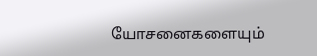யோசனைகளையும்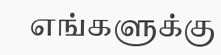எங்களுக்கு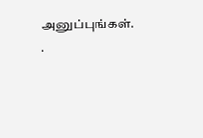அனுப்புங்கள். .